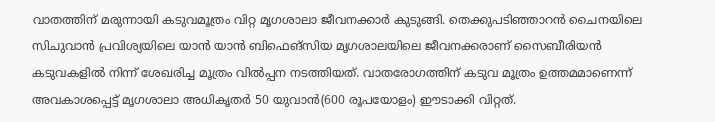വാതത്തിന് മരുന്നായി കടുവമൂത്രം വിറ്റ മൃഗശാലാ ജീവനക്കാർ കുടുങ്ങി. തെക്കുപടിഞ്ഞാറൻ ചൈനയിലെ സിചുവാൻ പ്രവിശ്യയിലെ യാൻ യാൻ ബിഫെങ്സിയ മൃഗശാലയിലെ ജീവനക്കരാണ് സൈബീരിയൻ കടുവകളിൽ നിന്ന് ശേഖരിച്ച മൂത്രം വിൽപ്പന നടത്തിയത്. വാതരോഗത്തിന് കടുവ മൂത്രം ഉത്തമമാണെന്ന് അവകാശപ്പെട്ട് മൃഗശാലാ അധികൃതർ 50 യുവാൻ(600 രൂപയോളം) ഈടാക്കി വിറ്റത്.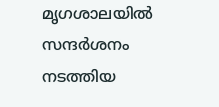മൃഗശാലയിൽ സന്ദർശനം നടത്തിയ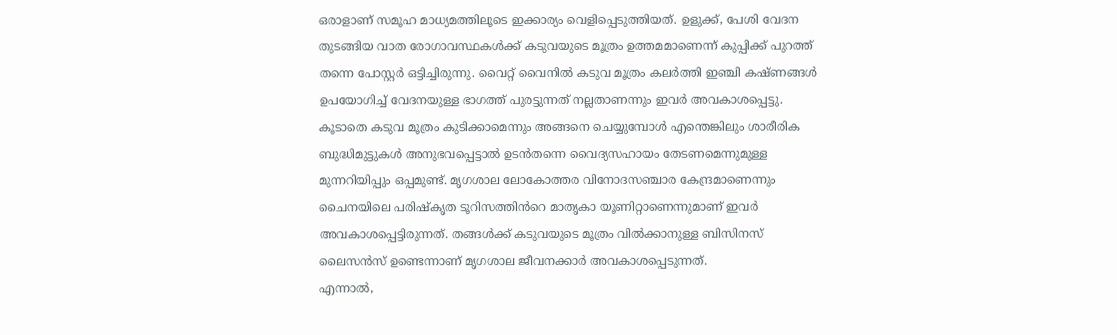ഒരാളാണ് സമൂഹ മാധ്യമത്തിലൂടെ ഇക്കാര്യം വെളിപ്പെടുത്തിയത്. ഉളുക്ക്, പേശി വേദന തുടങ്ങിയ വാത രോഗാവസ്ഥകൾക്ക് കടുവയുടെ മൂത്രം ഉത്തമമാണെന്ന് കുപ്പിക്ക് പുറത്ത് തന്നെ പോസ്റ്റർ ഒട്ടിച്ചിരുന്നു. വൈറ്റ് വൈനിൽ കടുവ മൂത്രം കലർത്തി ഇഞ്ചി കഷ്ണങ്ങൾ ഉപയോഗിച്ച് വേദനയുള്ള ഭാഗത്ത് പുരട്ടുന്നത് നല്ലതാണന്നും ഇവർ അവകാശപ്പെട്ടു. കൂടാതെ കടുവ മൂത്രം കുടിക്കാമെന്നും അങ്ങനെ ചെയ്യുമ്പോൾ എന്തെങ്കിലും ശാരീരിക ബുദ്ധിമുട്ടുകൾ അനുഭവപ്പെട്ടാൽ ഉടൻതന്നെ വൈദ്യസഹായം തേടണമെന്നുമുള്ള മുന്നറിയിപ്പും ഒപ്പമുണ്ട്. മൃഗശാല ലോകോത്തര വിനോദസഞ്ചാര കേന്ദ്രമാണെന്നും ചൈനയിലെ പരിഷ്കൃത ടൂറിസത്തിൻറെ മാതൃകാ യൂണിറ്റാണെന്നുമാണ് ഇവർ അവകാശപ്പെട്ടിരുന്നത്. തങ്ങൾക്ക് കടുവയുടെ മൂത്രം വിൽക്കാനുള്ള ബിസിനസ് ലൈസൻസ് ഉണ്ടെന്നാണ് മൃഗശാല ജീവനക്കാർ അവകാശപ്പെടുന്നത്.
എന്നാൽ,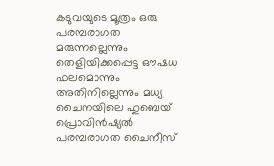കടുവയുടെ മൂത്രം ഒരു പരമ്പരാഗത മരുന്നല്ലെന്നും തെളിയിക്കപ്പെട്ട ഔഷധ ഫലമൊന്നും അതിനില്ലെന്നും മധ്യ ചൈനയിലെ ഹുബെയ് പ്രൊവിൻഷ്യൽ പരമ്പരാഗത ചൈനീസ്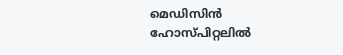മെഡിസിൻ ഹോസ്പിറ്റലിൽ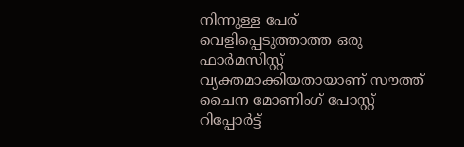നിന്നുള്ള പേര് വെളിപ്പെടുത്താത്ത ഒരു ഫാർമസിസ്റ്റ് വ്യക്തമാക്കിയതായാണ് സൗത്ത് ചൈന മോണിംഗ് പോസ്റ്റ് റിപ്പോർട്ട്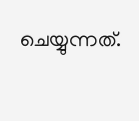ചെയ്യുന്നത്.